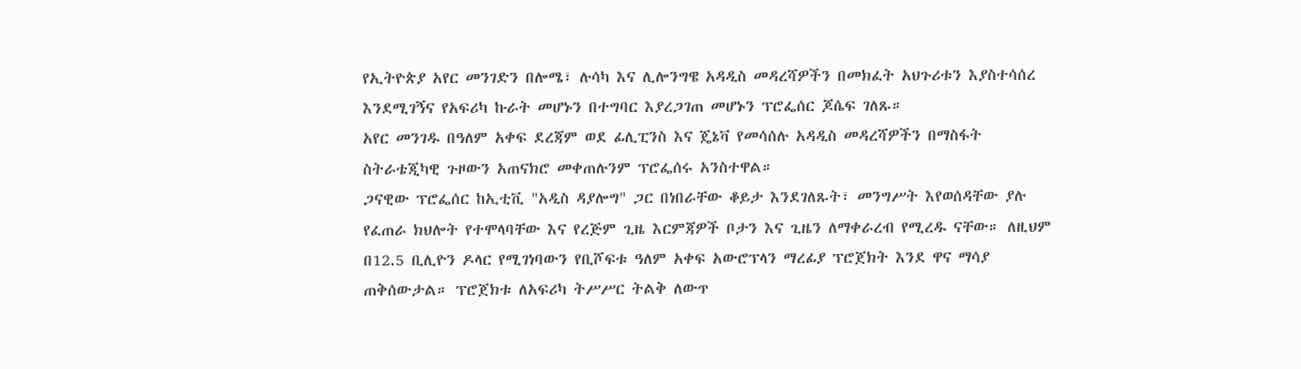የኢትዮጵያ አየር መንገድን በሎሜ፣ ሉሳካ እና ሊሎንግዌ አዳዲስ መዳረሻዎችን በመክፈት አህጉሪቱን እያስተሳሰረ እንደሚገኝና የአፍሪካ ኩራት መሆኑን በተግባር እያረጋገጠ መሆኑን ፕሮፌሰር ጆሴፍ ገለጹ።
አየር መንገዱ በዓለም አቀፍ ደረጃም ወደ ፊሊፒንስ እና ጄኔቫ የመሳሰሉ አዳዲስ መዳረሻዎችን በማስፋት ስትራቴጂካዊ ጉዞውን አጠናክሮ መቀጠሉንም ፕሮፌሰሩ አንስተዋል።
ጋናዊው ፕሮፌሰር ከኢቲቪ "አዲስ ዳያሎግ" ጋር በነበራቸው ቆይታ እንደገለጹት፣ መንግሥት እየወሰዳቸው ያሉ የፈጠራ ክህሎት የተሞላባቸው እና የረጅም ጊዜ እርምጃዎች ቦታን እና ጊዜን ለማቀራረብ የሚረዱ ናቸው። ለዚህም በ12.5 ቢሊዮን ዶላር የሚገነባውን የቢሾፍቱ ዓለም አቀፍ አውሮፕላን ማረፊያ ፕሮጀክት እንደ ዋና ማሳያ ጠቅሰውታል። ፕሮጀክቱ ለአፍሪካ ትሥሥር ትልቅ ለውጥ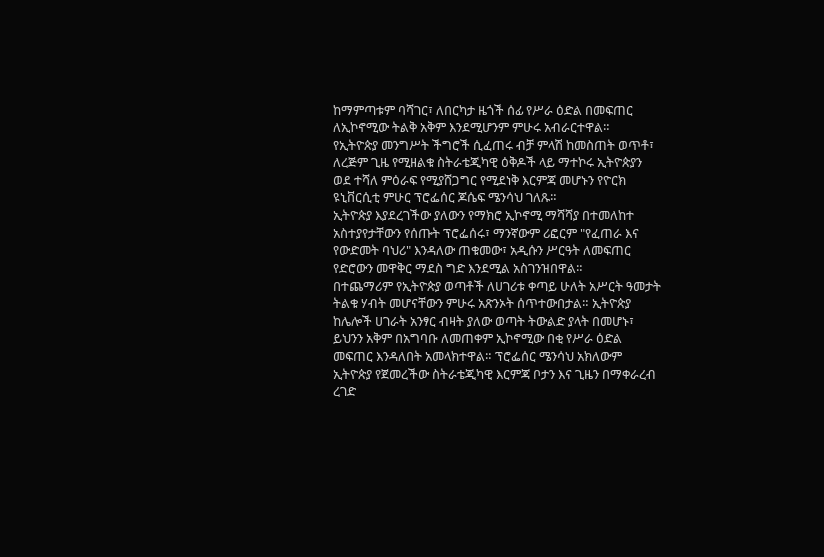ከማምጣቱም ባሻገር፣ ለበርካታ ዜጎች ሰፊ የሥራ ዕድል በመፍጠር ለኢኮኖሚው ትልቅ አቅም እንደሚሆንም ምሁሩ አብራርተዋል።
የኢትዮጵያ መንግሥት ችግሮች ሲፈጠሩ ብቻ ምላሽ ከመስጠት ወጥቶ፣ ለረጅም ጊዜ የሚዘልቁ ስትራቴጂካዊ ዕቅዶች ላይ ማተኮሩ ኢትዮጵያን ወደ ተሻለ ምዕራፍ የሚያሸጋግር የሚደነቅ እርምጃ መሆኑን የዮርክ ዩኒቨርሲቲ ምሁር ፕሮፌሰር ጆሴፍ ሜንሳህ ገለጹ።
ኢትዮጵያ እያደረገችው ያለውን የማክሮ ኢኮኖሚ ማሻሻያ በተመለከተ አስተያየታቸውን የሰጡት ፕሮፌሰሩ፣ ማንኛውም ሪፎርም "የፈጠራ እና የውድመት ባህሪ" እንዳለው ጠቁመው፣ አዲሱን ሥርዓት ለመፍጠር የድሮውን መዋቅር ማደስ ግድ እንደሚል አስገንዝበዋል።
በተጨማሪም የኢትዮጵያ ወጣቶች ለሀገሪቱ ቀጣይ ሁለት አሥርት ዓመታት ትልቁ ሃብት መሆናቸውን ምሁሩ አጽንኦት ሰጥተውበታል። ኢትዮጵያ ከሌሎች ሀገራት አንፃር ብዛት ያለው ወጣት ትውልድ ያላት በመሆኑ፣ ይህንን አቅም በአግባቡ ለመጠቀም ኢኮኖሚው በቂ የሥራ ዕድል መፍጠር እንዳለበት አመላክተዋል። ፕሮፌሰር ሜንሳህ አክለውም ኢትዮጵያ የጀመረችው ስትራቴጂካዊ እርምጃ ቦታን እና ጊዜን በማቀራረብ ረገድ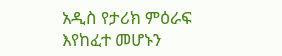አዲስ የታሪክ ምዕራፍ እየከፈተ መሆኑን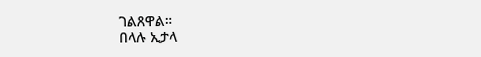ገልጸዋል።
በላሉ ኢታላ